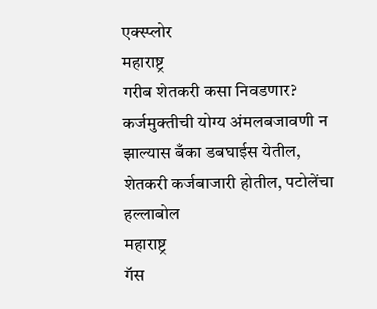एक्स्प्लोर
महाराष्ट्र
गरीब शेतकरी कसा निवडणार? कर्जमुक्तीची योग्य अंमलबजावणी न झाल्यास बँका डबघाईस येतील, शेतकरी कर्जबाजारी होतील, पटोलेंचा हल्लाबोल
महाराष्ट्र
गॅस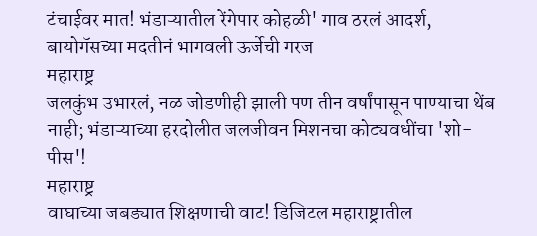टंचाईवर मात! भंडाऱ्यातील रेंगेपार कोहळी' गाव ठरलं आदर्श, बायोगॅसच्या मदतीनं भागवली ऊर्जेची गरज
महाराष्ट्र
जलकुंभ उभारलं, नळ जोडणीही झाली पण तीन वर्षांपासून पाण्याचा थेंब नाही; भंडाऱ्याच्या हरदोलीत जलजीवन मिशनचा कोट्यवधींचा 'शो-पीस'!
महाराष्ट्र
वाघाच्या जबड्यात शिक्षणाची वाट! डिजिटल महाराष्ट्रातील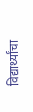विद्यार्थ्यांचा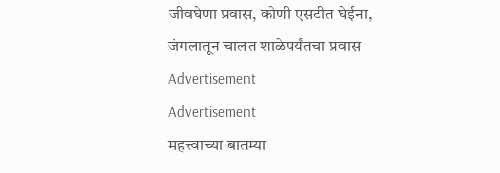जीवघेणा प्रवास, कोणी एसटीत घेईना, जंगलातून चालत शाळेपर्यंतचा प्रवास
Advertisement
Advertisement
महत्त्वाच्या बातम्या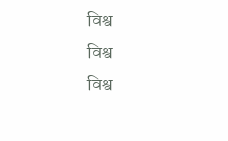विश्व
विश्व
विश्व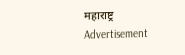महाराष्ट्र
Advertisement